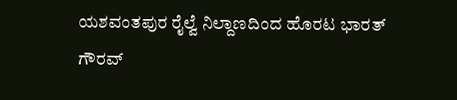ಯಶವಂತಪುರ ರೈಲ್ವೆ ನಿಲ್ದಾಣದಿಂದ ಹೊರಟ ಭಾರತ್ ಗೌರವ್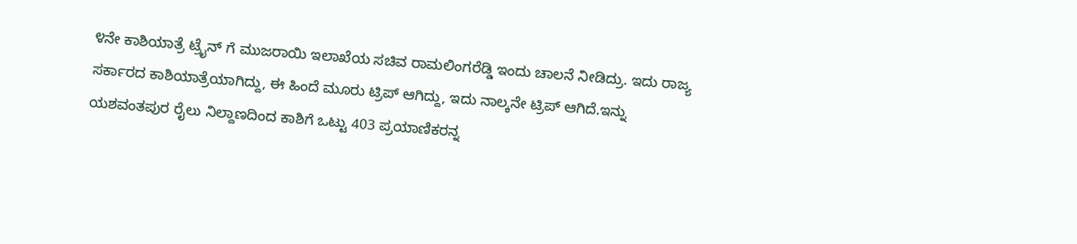೪ನೇ ಕಾಶಿಯಾತ್ರೆ ಟ್ರೈನ್ ಗೆ ಮುಜರಾಯಿ ಇಲಾಖೆಯ ಸಚಿವ ರಾಮಲಿಂಗರೆಡ್ಡಿ ಇಂದು ಚಾಲನೆ ನೀಡಿದ್ರು. ಇದು ರಾಜ್ಯ ಸರ್ಕಾರದ ಕಾಶಿಯಾತ್ರೆಯಾಗಿದ್ದು, ಈ ಹಿಂದೆ ಮೂರು ಟ್ರಿಪ್ ಆಗಿದ್ದು, ಇದು ನಾಲ್ಕನೇ ಟ್ರಿಪ್ ಆಗಿದೆ.ಇನ್ನು ಯಶವಂತಪುರ ರೈಲು ನಿಲ್ದಾಣದಿಂದ ಕಾಶಿಗೆ ಒಟ್ಟು 403 ಪ್ರಯಾಣಿಕರನ್ನ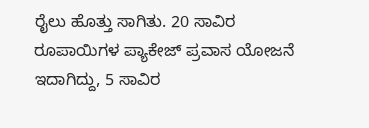ರೈಲು ಹೊತ್ತು ಸಾಗಿತು. 20 ಸಾವಿರ ರೂಪಾಯಿಗಳ ಪ್ಯಾಕೇಜ್ ಪ್ರವಾಸ ಯೋಜನೆ ಇದಾಗಿದ್ದು, 5 ಸಾವಿರ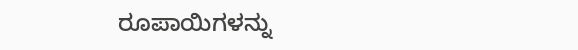ರೂಪಾಯಿಗಳನ್ನು